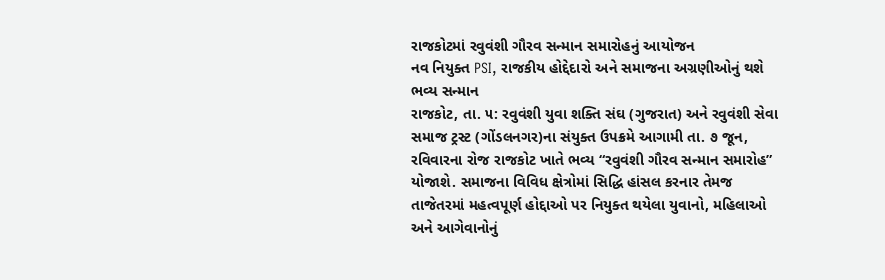રાજકોટમાં રવુવંશી ગૌરવ સન્માન સમારોહનું આયોજન
નવ નિયુક્ત PSI, રાજકીય હોદ્દેદારો અને સમાજના અગ્રણીઓનું થશે ભવ્ય સન્માન
રાજકોટ, તા. ૫: રવુવંશી યુવા શક્તિ સંઘ (ગુજરાત) અને રવુવંશી સેવા સમાજ ટ્રસ્ટ (ગોંડલનગર)ના સંયુક્ત ઉપક્રમે આગામી તા. ૭ જૂન, રવિવારના રોજ રાજકોટ ખાતે ભવ્ય “રવુવંશી ગૌરવ સન્માન સમારોહ” યોજાશે. સમાજના વિવિધ ક્ષેત્રોમાં સિદ્ધિ હાંસલ કરનાર તેમજ તાજેતરમાં મહત્વપૂર્ણ હોદ્દાઓ પર નિયુક્ત થયેલા યુવાનો, મહિલાઓ અને આગેવાનોનું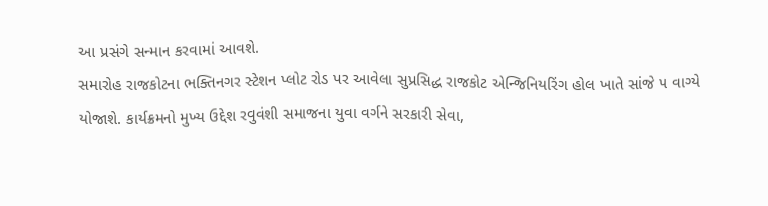આ પ્રસંગે સન્માન કરવામાં આવશે.
સમારોહ રાજકોટના ભક્તિનગર સ્ટેશન પ્લોટ રોડ પર આવેલા સુપ્રસિદ્ધ રાજકોટ એન્જિનિયરિંગ હોલ ખાતે સાંજે ૫ વાગ્યે યોજાશે. કાર્યક્રમનો મુખ્ય ઉદ્દેશ રવુવંશી સમાજના યુવા વર્ગને સરકારી સેવા,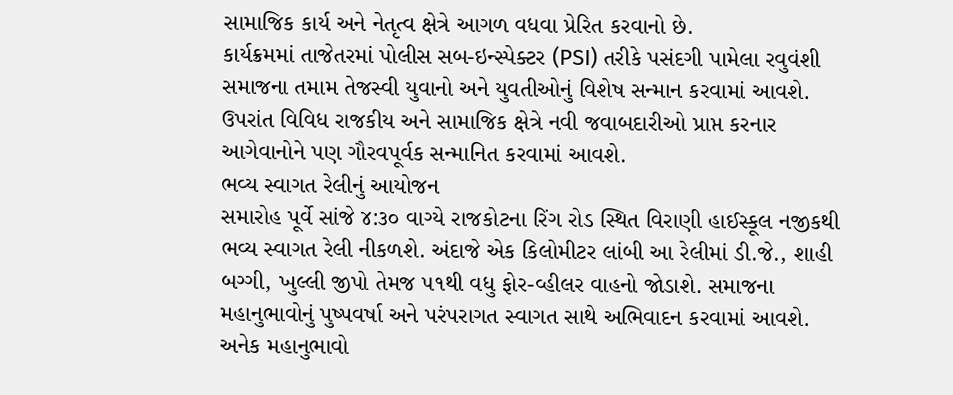સામાજિક કાર્ય અને નેતૃત્વ ક્ષેત્રે આગળ વધવા પ્રેરિત કરવાનો છે.
કાર્યક્રમમાં તાજેતરમાં પોલીસ સબ-ઇન્સ્પેક્ટર (PSI) તરીકે પસંદગી પામેલા રવુવંશી સમાજના તમામ તેજસ્વી યુવાનો અને યુવતીઓનું વિશેષ સન્માન કરવામાં આવશે. ઉપરાંત વિવિધ રાજકીય અને સામાજિક ક્ષેત્રે નવી જવાબદારીઓ પ્રાપ્ત કરનાર આગેવાનોને પણ ગૌરવપૂર્વક સન્માનિત કરવામાં આવશે.
ભવ્ય સ્વાગત રેલીનું આયોજન
સમારોહ પૂર્વે સાંજે ૪:૩૦ વાગ્યે રાજકોટના રિંગ રોડ સ્થિત વિરાણી હાઈસ્કૂલ નજીકથી ભવ્ય સ્વાગત રેલી નીકળશે. અંદાજે એક કિલોમીટર લાંબી આ રેલીમાં ડી.જે., શાહી બગ્ગી, ખુલ્લી જીપો તેમજ ૫૧થી વધુ ફોર-વ્હીલર વાહનો જોડાશે. સમાજના મહાનુભાવોનું પુષ્પવર્ષા અને પરંપરાગત સ્વાગત સાથે અભિવાદન કરવામાં આવશે.
અનેક મહાનુભાવો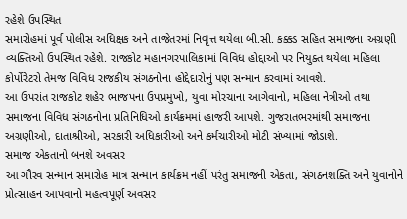રહેશે ઉપસ્થિત
સમારોહમાં પૂર્વ પોલીસ અધિક્ષક અને તાજેતરમાં નિવૃત્ત થયેલા બી.સી. કક્કડ સહિત સમાજના અગ્રણી વ્યક્તિઓ ઉપસ્થિત રહેશે. રાજકોટ મહાનગરપાલિકામાં વિવિધ હોદ્દાઓ પર નિયુક્ત થયેલા મહિલા કોર્પોરેટરો તેમજ વિવિધ રાજકીય સંગઠનોના હોદ્દેદારોનું પણ સન્માન કરવામાં આવશે.
આ ઉપરાંત રાજકોટ શહેર ભાજપના ઉપપ્રમુખો, યુવા મોરચાના આગેવાનો, મહિલા નેત્રીઓ તથા સમાજના વિવિધ સંગઠનોના પ્રતિનિધિઓ કાર્યક્રમમાં હાજરી આપશે. ગુજરાતભરમાંથી સમાજના અગ્રણીઓ, દાતાશ્રીઓ, સરકારી અધિકારીઓ અને કર્મચારીઓ મોટી સંખ્યામાં જોડાશે.
સમાજ એકતાનો બનશે અવસર
આ ગૌરવ સન્માન સમારોહ માત્ર સન્માન કાર્યક્રમ નહીં પરંતુ સમાજની એકતા, સંગઠનશક્તિ અને યુવાનોને પ્રોત્સાહન આપવાનો મહત્વપૂર્ણ અવસર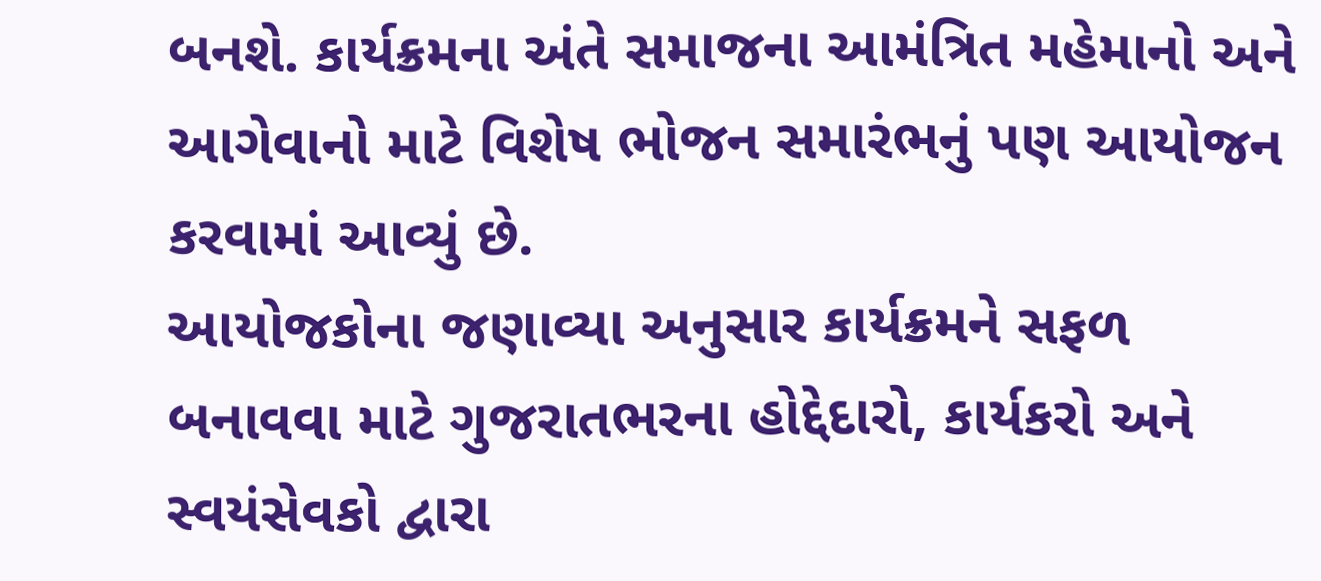બનશે. કાર્યક્રમના અંતે સમાજના આમંત્રિત મહેમાનો અને આગેવાનો માટે વિશેષ ભોજન સમારંભનું પણ આયોજન કરવામાં આવ્યું છે.
આયોજકોના જણાવ્યા અનુસાર કાર્યક્રમને સફળ બનાવવા માટે ગુજરાતભરના હોદ્દેદારો, કાર્યકરો અને સ્વયંસેવકો દ્વારા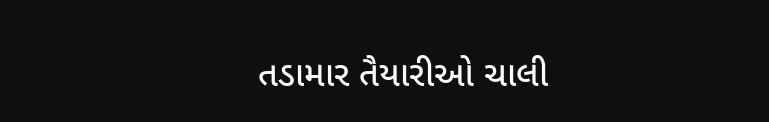તડામાર તૈયારીઓ ચાલી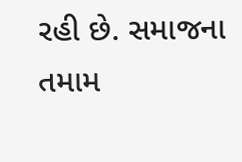રહી છે. સમાજના તમામ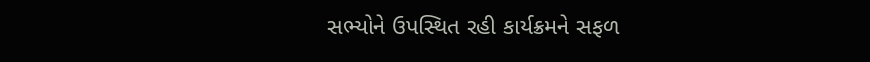સભ્યોને ઉપસ્થિત રહી કાર્યક્રમને સફળ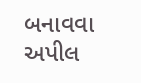બનાવવા અપીલ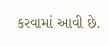કરવામાં આવી છે.